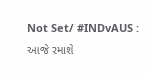Not Set/ #INDvAUS : આજે રમાશે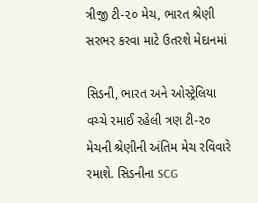ત્રીજી ટી-૨૦ મેચ, ભારત શ્રેણી સરભર કરવા માટે ઉતરશે મેદાનમાં

સિડની, ભારત અને ઓસ્ટ્રેલિયા વચ્ચે રમાઈ રહેલી ત્રણ ટી-૨૦ મેચની શ્રેણીની અંતિમ મેચ રવિવારે રમાશે. સિડનીના SCG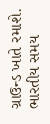ગ્રાઉન્ડ ખાતે રમાશે. ભારતીય સમય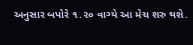અનુસાર બપોરે ૧.૨૦ વાગ્યે આ મેચ શરુ થશે.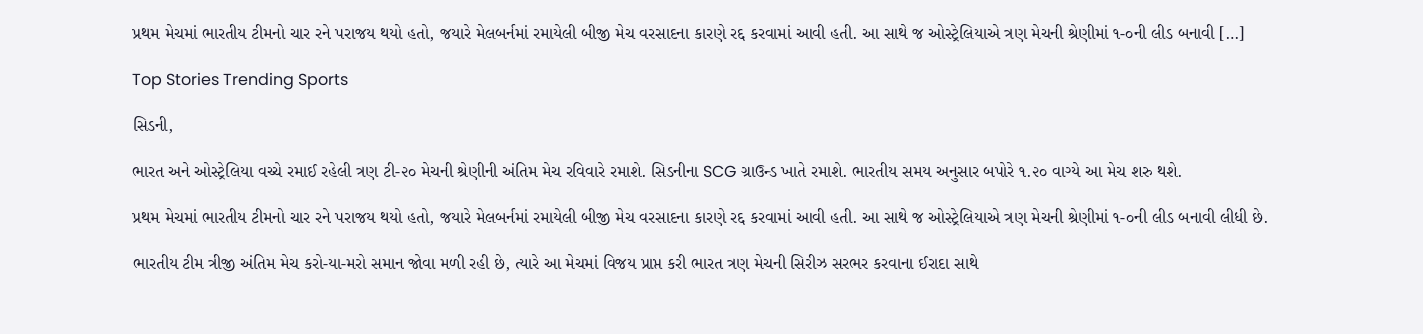પ્રથમ મેચમાં ભારતીય ટીમનો ચાર રને પરાજય થયો હતો, જયારે મેલબર્નમાં રમાયેલી બીજી મેચ વરસાદના કારણે રદ્દ કરવામાં આવી હતી. આ સાથે જ ઓસ્ટ્રેલિયાએ ત્રણ મેચની શ્રેણીમાં ૧-૦ની લીડ બનાવી […]

Top Stories Trending Sports

સિડની,

ભારત અને ઓસ્ટ્રેલિયા વચ્ચે રમાઈ રહેલી ત્રણ ટી-૨૦ મેચની શ્રેણીની અંતિમ મેચ રવિવારે રમાશે. સિડનીના SCG ગ્રાઉન્ડ ખાતે રમાશે. ભારતીય સમય અનુસાર બપોરે ૧.૨૦ વાગ્યે આ મેચ શરુ થશે.

પ્રથમ મેચમાં ભારતીય ટીમનો ચાર રને પરાજય થયો હતો, જયારે મેલબર્નમાં રમાયેલી બીજી મેચ વરસાદના કારણે રદ્દ કરવામાં આવી હતી. આ સાથે જ ઓસ્ટ્રેલિયાએ ત્રણ મેચની શ્રેણીમાં ૧-૦ની લીડ બનાવી લીધી છે.

ભારતીય ટીમ ત્રીજી અંતિમ મેચ કરો-યા-મરો સમાન જોવા મળી રહી છે, ત્યારે આ મેચમાં વિજય પ્રાપ્ત કરી ભારત ત્રણ મેચની સિરીઝ સરભર કરવાના ઈરાદા સાથે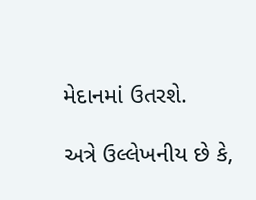મેદાનમાં ઉતરશે.

અત્રે ઉલ્લેખનીય છે કે,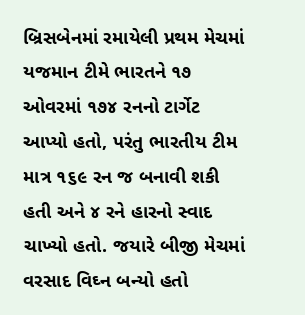બ્રિસબેનમાં રમાયેલી પ્રથમ મેચમાં યજમાન ટીમે ભારતને ૧૭ ઓવરમાં ૧૭૪ રનનો ટાર્ગેટ આપ્યો હતો, પરંતુ ભારતીય ટીમ માત્ર ૧૬૯ રન જ બનાવી શકી હતી અને ૪ રને હારનો સ્વાદ ચાખ્યો હતો. જયારે બીજી મેચમાં વરસાદ વિઘ્ન બન્યો હતો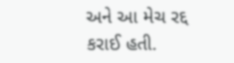અને આ મેચ રદ્દ કરાઈ હતી.